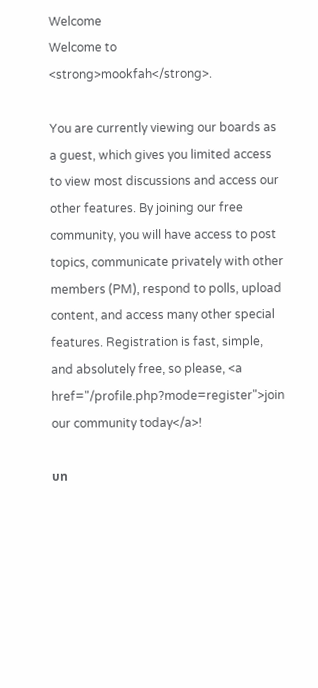Welcome
Welcome to <strong>mookfah</strong>.

You are currently viewing our boards as a guest, which gives you limited access to view most discussions and access our other features. By joining our free community, you will have access to post topics, communicate privately with other members (PM), respond to polls, upload content, and access many other special features. Registration is fast, simple, and absolutely free, so please, <a href="/profile.php?mode=register">join our community today</a>!

บท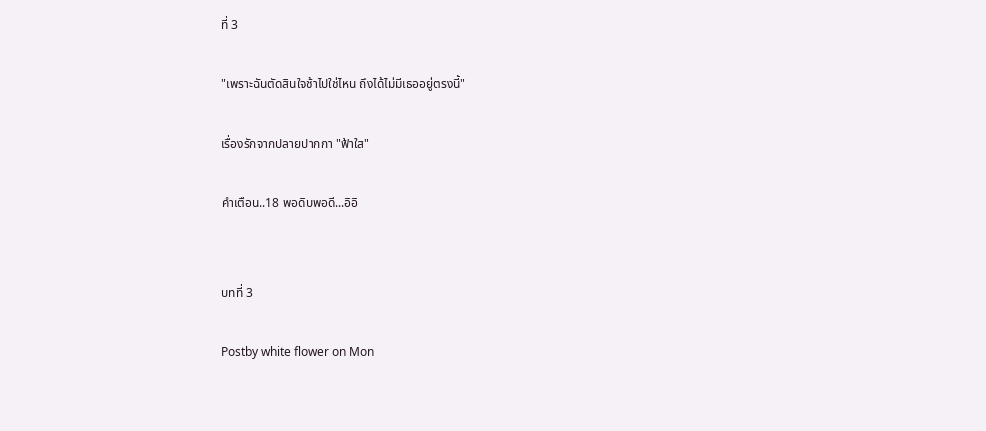ที่ 3

"เพราะฉันตัดสินใจช้าไปใช่ไหน ถึงได้ไม่มีเธออยู่ตรงนี้"

เรื่องรักจากปลายปากกา "ฟ้าใส"

คำเตือน..18 พอดิบพอดี...อิอิ


บทที่ 3

Postby white flower on Mon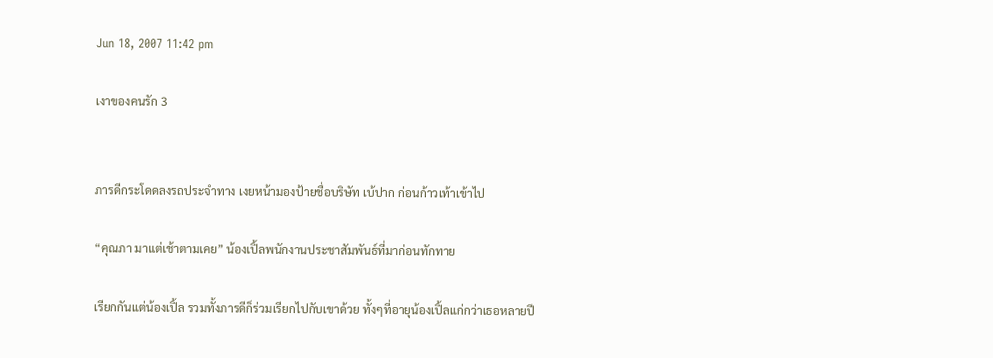Jun 18, 2007 11:42 pm

เงาของคนรัก 3


ภารดีกระโดดลงรถประจำทาง เงยหน้ามองป้ายชื่อบริษัท เบ้ปาก ก่อนก้าวเท้าเข้าไป

“คุณภา มาแต่เช้าตามเคย” น้องเปิ้ลพนักงานประชาสัมพันธ์ที่มาก่อนทักทาย

เรียกกันแต่น้องเปิ้ล รวมทั้งภารดีก็ร่วมเรียกไปกับเขาด้วย ทั้งๆที่อายุน้องเปิ้ลแก่กว่าเธอหลายปี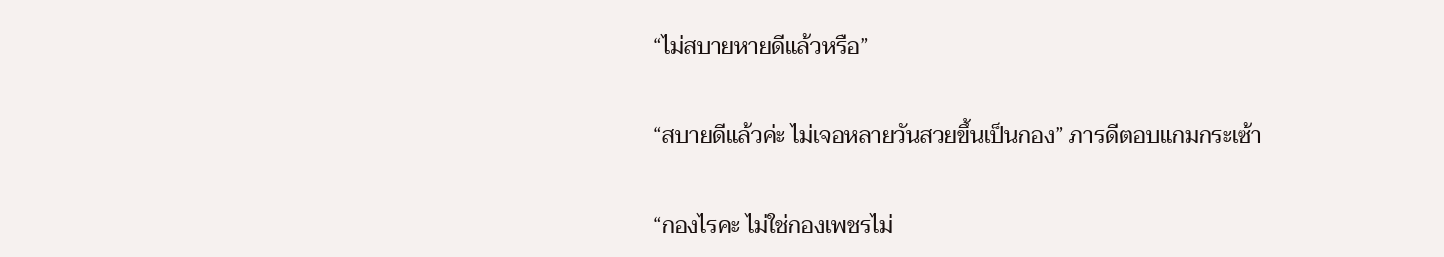“ไม่สบายหายดีแล้วหรือ”

“สบายดีแล้วค่ะ ไม่เจอหลายวันสวยขึ้นเป็นกอง” ภารดีตอบแกมกระเซ้า

“กองไรคะ ไม่ใช่กองเพชรไม่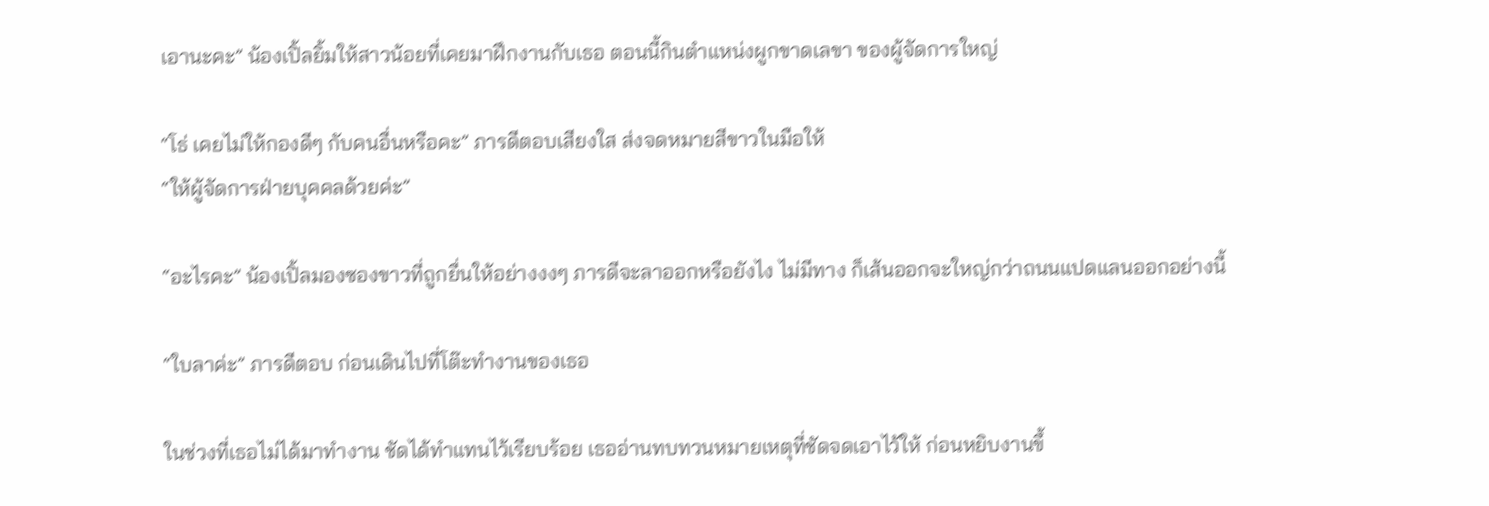เอานะคะ” น้องเปิ้ลยิ้มให้สาวน้อยที่เคยมาฝึกงานกับเธอ ตอนนี้กินตำแหน่งผูกขาดเลขา ของผู้จัดการใหญ่

“โธ่ เคยไม่ให้กองดีๆ กับคนอื่นหรือคะ” ภารดีตอบเสียงใส ส่งจดหมายสีขาวในมือให้
“ให้ผู้จัดการฝ่ายบุคคลด้วยค่ะ”

“อะไรคะ” น้องเปิ้ลมองซองขาวที่ถูกยื่นให้อย่างงงๆ ภารดีจะลาออกหรือยังไง ไม่มีทาง ก็เส้นออกจะใหญ่กว่าถนนแปดแลนออกอย่างนี้

“ใบลาค่ะ” ภารดีตอบ ก่อนเดินไปที่โต๊ะทำงานของเธอ

ในช่วงที่เธอไม่ได้มาทำงาน ชัดได้ทำแทนไว้เรียบร้อย เธออ่านทบทวนหมายเหตุที่ชัดจดเอาไว้ให้ ก่อนหยิบงานขึ้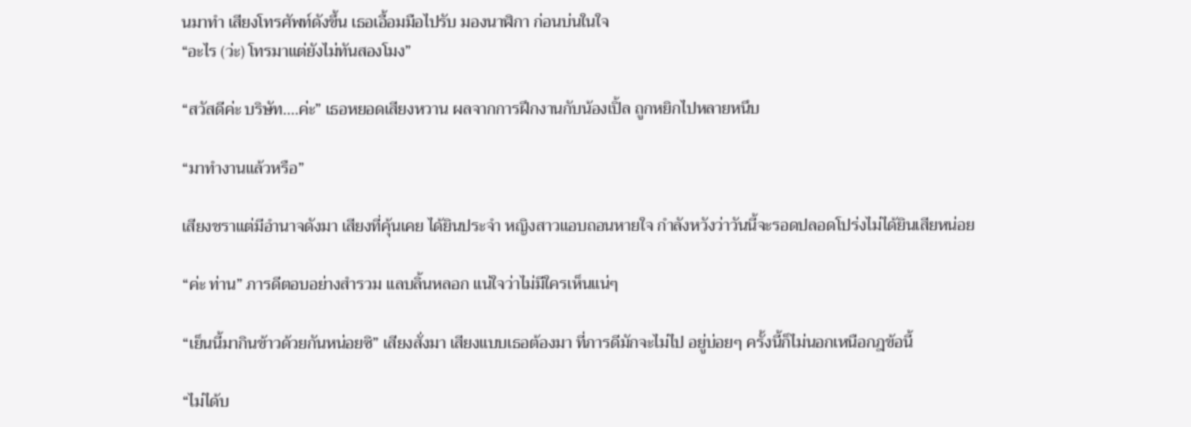นมาทำ เสียงโทรศัพท์ดังขึ้น เธอเอื้อมมือไปรับ มองนาฬิกา ก่อนบ่นในใจ
“อะไร (ว่ะ) โทรมาแต่ยังไม่ทันสองโมง”

“สวัสดีค่ะ บริษัท....ค่ะ” เธอหยอดเสียงหวาน ผลจากการฝึกงานกับน้องเปิ้ล ถูกหยิกไปหลายหนึบ

“มาทำงานแล้วหรือ”

เสียงชราแต่มีอำนาจดังมา เสียงที่คุ้นเคย ได้ยินประจำ หญิงสาวแอบถอนหายใจ กำลังหวังว่าวันนี้จะรอดปลอดโปร่งไม่ได้ยินเสียหน่อย

“ค่ะ ท่าน” ภารดีตอบอย่างสำรวม แลบลิ้นหลอก แน่ใจว่าไม่มีใครเห็นแน่ๆ

“เย็นนี้มากินข้าวด้วยกันหน่อยซิ” เสียงสั่งมา เสียงแบบเธอต้องมา ที่ภารดีมักจะไม่ไป อยู่บ่อยๆ ครั้งนี้ก็ไม่นอกเหนือกฎข้อนี้

“ไม่ได้บ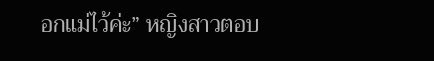อกแม่ไว้ค่ะ” หญิงสาวตอบ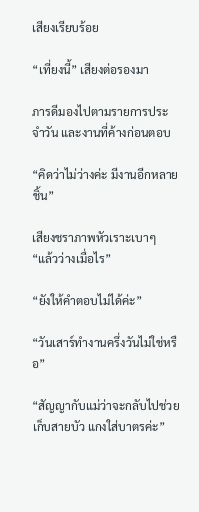เสียงเรียบร้อย

“เที่ยงนี้” เสียงต่อรองมา

ภารดีมองไปตามรายการประจำวัน และงานที่ค้างก่อนตอบ

“คิดว่าไม่ว่างค่ะ มีงานอีกหลายชิ้น”

เสียงชราภาพหัวเราะเบาๆ
“แล้วว่างเมื่อไร”

“ยังให้คำตอบไม่ได้ค่ะ”

“วันเสาร์ทำงานครึ่งวันไม่ใช่หรือ”

“สัญญากับแม่ว่าจะกลับไปช่วยเก็บสายบัว แกงใส่บาตรค่ะ”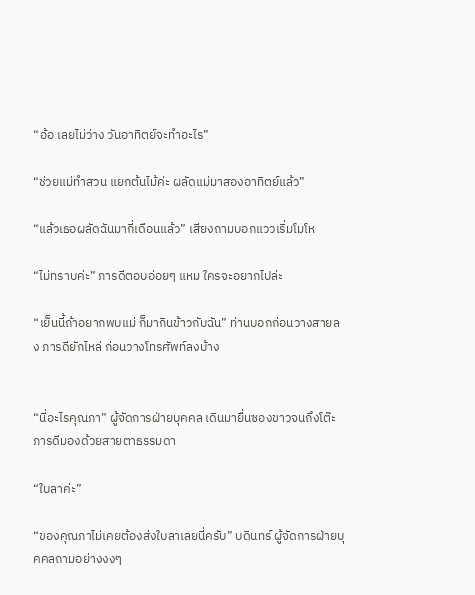“อ้อ เลยไม่ว่าง วันอาทิตย์จะทำอะไร”

“ช่วยแม่ทำสวน แยกต้นไม้ค่ะ ผลัดแม่มาสองอาทิตย์แล้ว”

“แล้วเธอผลัดฉันมากี่เดือนแล้ว” เสียงถามบอกแววเริ่มโมโห

“ไม่ทราบค่ะ” ภารดีตอบอ่อยๆ แหม ใครจะอยากไปล่ะ

“เย็นนี้ถ้าอยากพบแม่ ก็มากินข้าวกับฉัน” ท่านบอกก่อนวางสายลง ภารดียักไหล่ ก่อนวางโทรศัพท์ลงบ้าง


“นี่อะไรคุณภา” ผู้จัดการฝ่ายบุคคล เดินมายื่นซองขาวจนถึงโต๊ะ ภารดีมองด้วยสายตาธรรมดา

“ใบลาค่ะ”

“ของคุณภาไม่เคยต้องส่งใบลาเลยนี่ครับ” บดินทร์ ผู้จัดการฝ่ายบุคคลถามอย่างงงๆ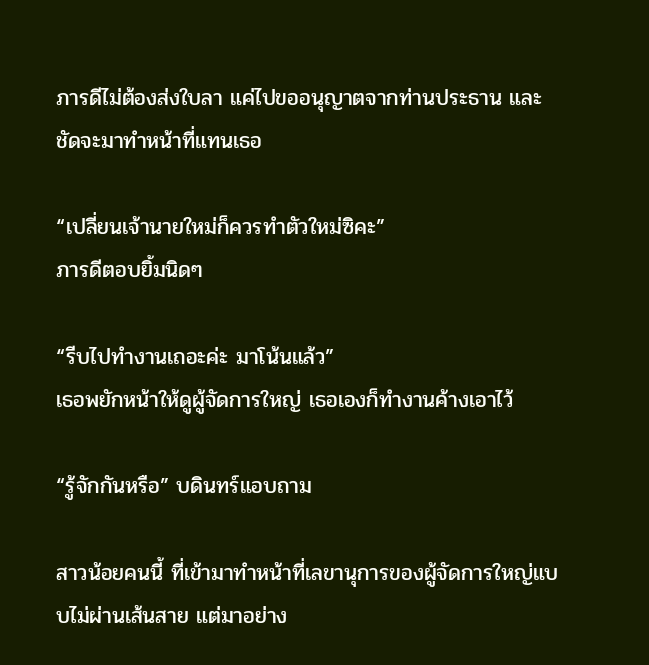ภารดีไม่ต้องส่งใบลา แค่ไปขออนุญาตจากท่านประธาน และชัดจะมาทำหน้าที่แทนเธอ

“เปลี่ยนเจ้านายใหม่ก็ควรทำตัวใหม่ซิคะ”
ภารดีตอบยิ้มนิดๆ

“รีบไปทำงานเถอะค่ะ มาโน้นแล้ว”
เธอพยักหน้าให้ดูผู้จัดการใหญ่ เธอเองก็ทำงานค้างเอาไว้

“รู้จักกันหรือ” บดินทร์แอบถาม

สาวน้อยคนนี้ ที่เข้ามาทำหน้าที่เลขานุการของผู้จัดการใหญ่แบบไม่ผ่านเส้นสาย แต่มาอย่าง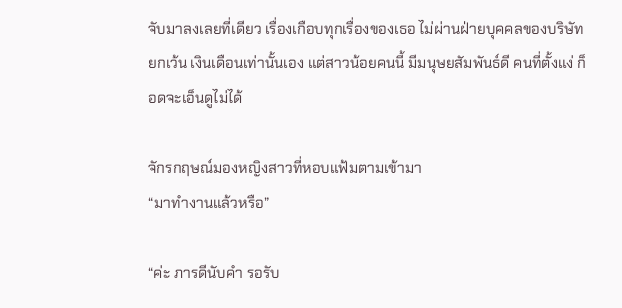จับมาลงเลยที่เดียว เรื่องเกือบทุกเรื่องของเธอ ไม่ผ่านฝ่ายบุคคลของบริษัท ยกเว้น เงินเดือนเท่านั้นเอง แต่สาวน้อยคนนี้ มีมนุษยสัมพันธ์ดี คนที่ตั้งแง่ ก็อดจะเอ็นดูไม่ได้

จักรกฤษณ์มองหญิงสาวที่หอบแฟ้มตามเข้ามา
“มาทำงานแล้วหรือ”

“ค่ะ ภารดีนับคำ รอรับ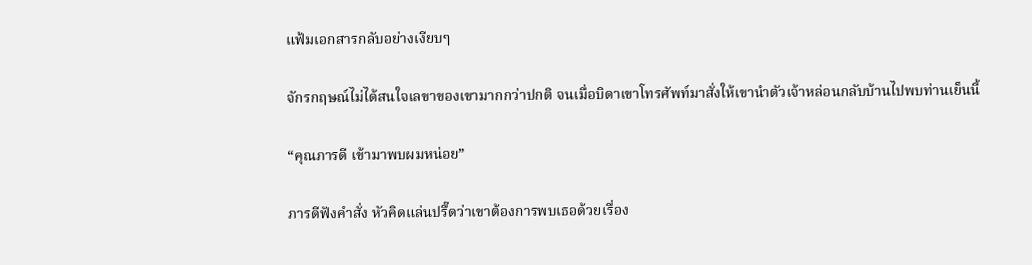แฟ้มเอกสารกลับอย่างเงียบๆ

จักรกฤษณ์ไม่ได้สนใจเลขาของเขามากกว่าปกติ จนเมื่อบิดาเขาโทรศัพท์มาสั่งให้เขานำตัวเจ้าหล่อนกลับบ้านไปพบท่านเย็นนี้

“คุณภารดี เข้ามาพบผมหน่อย”

ภารดีฟังคำสั่ง หัวคิดแล่นปรื๊ดว่าเขาต้องการพบเธอด้วยเรื่อง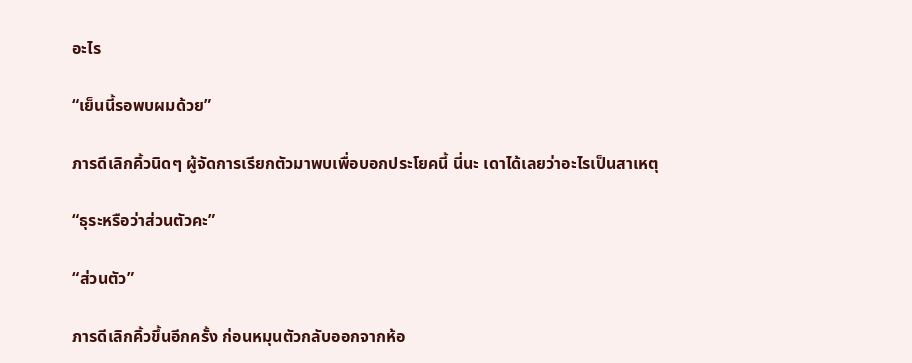อะไร

“เย็นนี้รอพบผมด้วย”

ภารดีเลิกคิ้วนิดๆ ผู้จัดการเรียกตัวมาพบเพื่อบอกประโยคนี้ นี่นะ เดาได้เลยว่าอะไรเป็นสาเหตุ

“ธุระหรือว่าส่วนตัวคะ”

“ส่วนตัว”

ภารดีเลิกคิ้วขึ้นอีกครั้ง ก่อนหมุนตัวกลับออกจากห้อ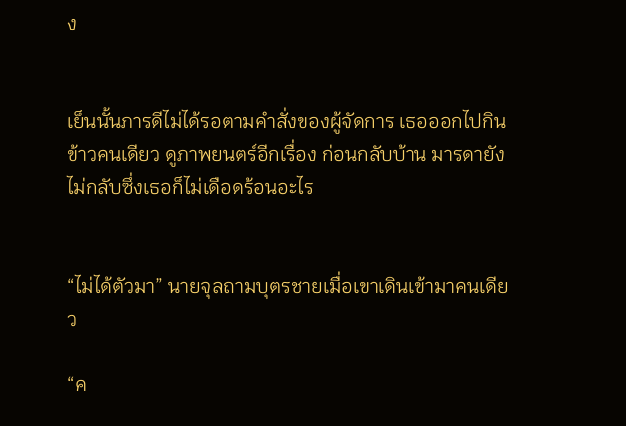ง


เย็นนั้นภารดีไม่ได้รอตามคำสั่งของผู้จัดการ เธอออกไปกินข้าวคนเดียว ดูภาพยนตร์อีกเรื่อง ก่อนกลับบ้าน มารดายังไม่กลับซึ่งเธอก็ไม่เดือดร้อนอะไร


“ไม่ได้ตัวมา” นายจุลถามบุตรชายเมื่อเขาเดินเข้ามาคนเดียว

“ค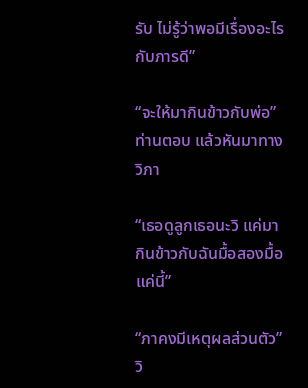รับ ไม่รู้ว่าพอมีเรื่องอะไรกับภารดี”

“จะให้มากินข้าวกับพ่อ” ท่านตอบ แล้วหันมาทางวิภา

“เธอดูลูกเธอนะวิ แค่มากินข้าวกับฉันมื้อสองมื้อแค่นี้”

“ภาคงมีเหตุผลส่วนตัว” วิ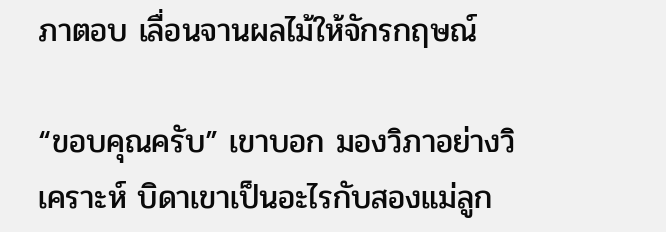ภาตอบ เลื่อนจานผลไม้ให้จักรกฤษณ์

“ขอบคุณครับ” เขาบอก มองวิภาอย่างวิเคราะห์ บิดาเขาเป็นอะไรกับสองแม่ลูก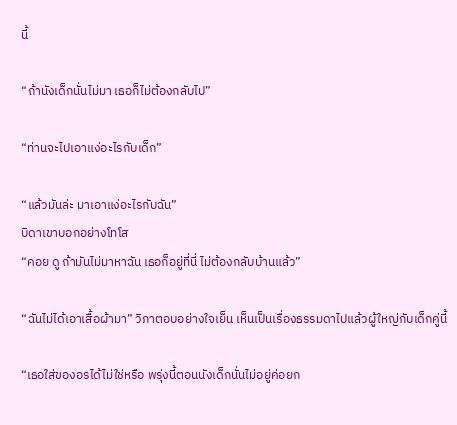นี้

“ถ้านังเด็กนั่นไม่มา เธอก็ไม่ต้องกลับไป”

“ท่านจะไปเอาแง่อะไรกับเด็ก”

“แล้วมันล่ะ มาเอาแง่อะไรกับฉัน”
บิดาเขาบอกอย่างโทโส
“คอย ดู ถ้ามันไม่มาหาฉัน เธอก็อยู่ที่นี่ ไม่ต้องกลับบ้านแล้ว”

“ฉันไม่ได้เอาเสื้อผ้ามา” วิภาตอบอย่างใจเย็น เห็นเป็นเรื่องธรรมดาไปแล้วผู้ใหญ่กับเด็กคู่นี้

“เธอใส่ของอรได้ไม่ใช่หรือ พรุ่งนี้ตอนนังเด็กนั่นไม่อยู่ค่อยก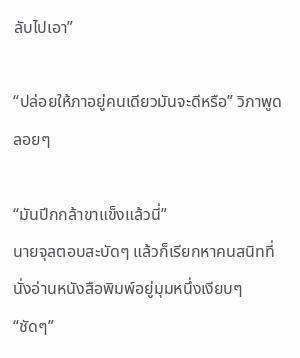ลับไปเอา”

“ปล่อยให้ภาอยู่คนเดียวมันจะดีหรือ” วิภาพูดลอยๆ

“มันปีกกล้าขาแข็งแล้วนี่”
นายจุลตอบสะบัดๆ แล้วก็เรียกหาคนสนิทที่นั่งอ่านหนังสือพิมพ์อยู่มุมหนึ่งเงียบๆ
“ชัดๆ”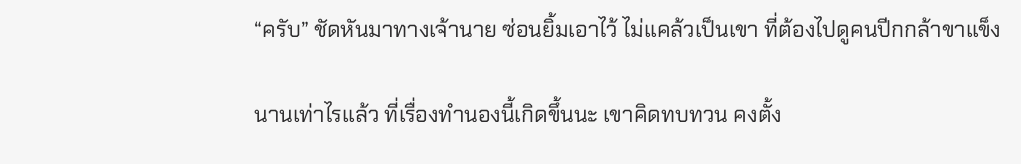“ครับ” ชัดหันมาทางเจ้านาย ซ่อนยิ้มเอาไว้ ไม่แคล้วเป็นเขา ที่ต้องไปดูคนปีกกล้าขาแข็ง

นานเท่าไรแล้ว ที่เรื่องทำนองนี้เกิดขึ้นนะ เขาคิดทบทวน คงตั้ง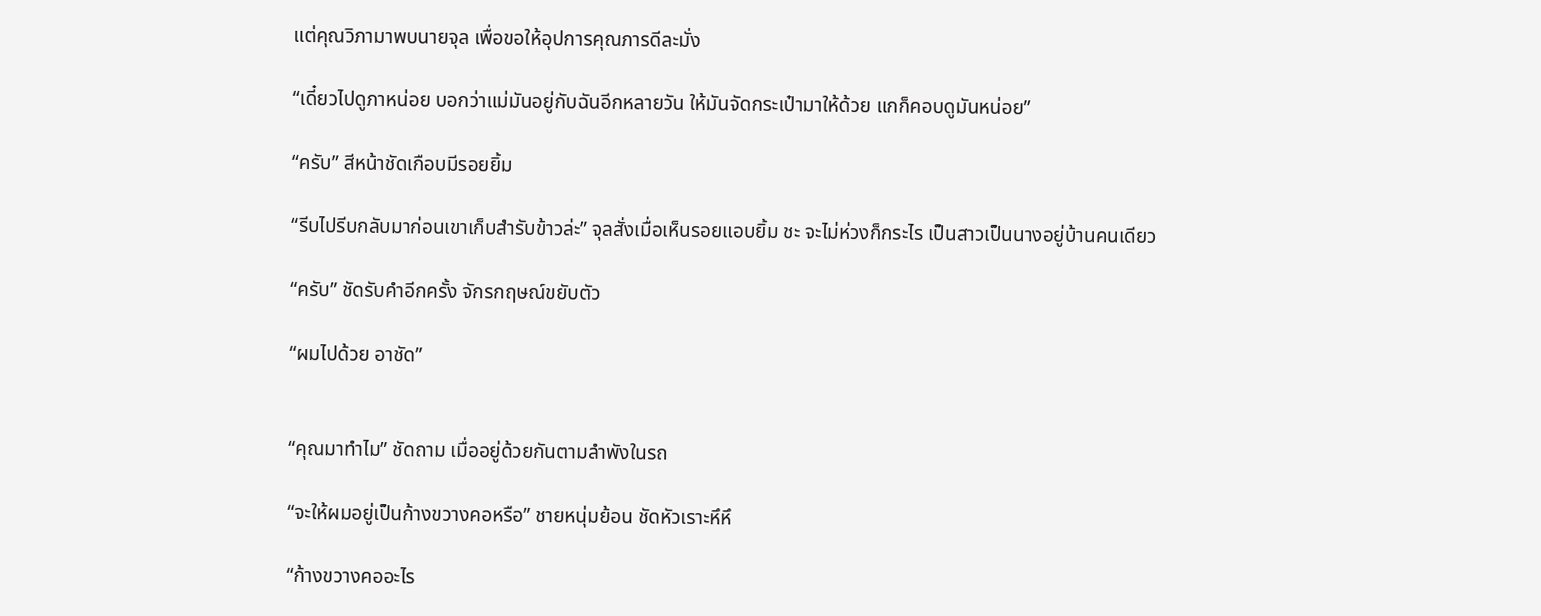แต่คุณวิภามาพบนายจุล เพื่อขอให้อุปการคุณภารดีละมั่ง

“เดี๋ยวไปดูภาหน่อย บอกว่าแม่มันอยู่กับฉันอีกหลายวัน ให้มันจัดกระเป๋ามาให้ด้วย แกก็คอบดูมันหน่อย”

“ครับ” สีหน้าชัดเกือบมีรอยยิ้ม

“รีบไปรีบกลับมาก่อนเขาเก็บสำรับข้าวล่ะ” จุลสั่งเมื่อเห็นรอยแอบยิ้ม ชะ จะไม่ห่วงก็กระไร เป็นสาวเป็นนางอยู่บ้านคนเดียว

“ครับ” ชัดรับคำอีกครั้ง จักรกฤษณ์ขยับตัว

“ผมไปด้วย อาชัด”


“คุณมาทำไม” ชัดถาม เมื่ออยู่ด้วยกันตามลำพังในรถ

“จะให้ผมอยู่เป็นก้างขวางคอหรือ” ชายหนุ่มย้อน ชัดหัวเราะหึหึ

“ก้างขวางคออะไร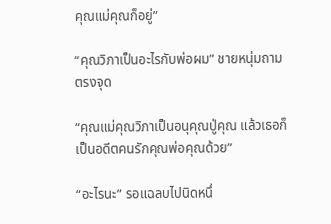คุณแม่คุณก็อยู่”

“คุณวิภาเป็นอะไรกับพ่อผม” ชายหนุ่มถามตรงจุด

“คุณแม่คุณวิภาเป็นอนุคุณปู่คุณ แล้วเธอก็เป็นอดีตคนรักคุณพ่อคุณด้วย”

“อะไรนะ” รอแฉลบไปนิดหนึ่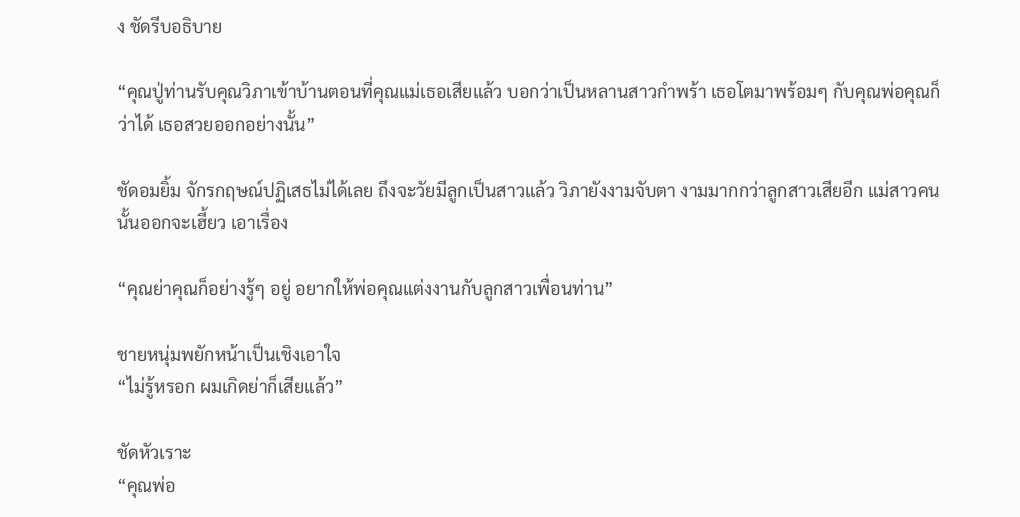ง ชัดรีบอธิบาย

“คุณปู่ท่านรับคุณวิภาเข้าบ้านตอนที่คุณแม่เธอเสียแล้ว บอกว่าเป็นหลานสาวกำพร้า เธอโตมาพร้อมๆ กับคุณพ่อคุณก็ว่าได้ เธอสวยออกอย่างนั้น”

ชัดอมยิ้ม จักรกฤษณ์ปฏิเสธไม่ได้เลย ถึงจะวัยมีลูกเป็นสาวแล้ว วิภายังงามจับตา งามมากกว่าลูกสาวเสียอีก แม่สาวคนนั้นออกจะเฮี้ยว เอาเรื่อง

“คุณย่าคุณก็อย่างรู้ๆ อยู่ อยากให้พ่อคุณแต่งงานกับลูกสาวเพื่อนท่าน”

ชายหนุ่มพยักหน้าเป็นเชิงเอาใจ
“ไม่รู้หรอก ผมเกิดย่าก็เสียแล้ว”

ชัดหัวเราะ
“คุณพ่อ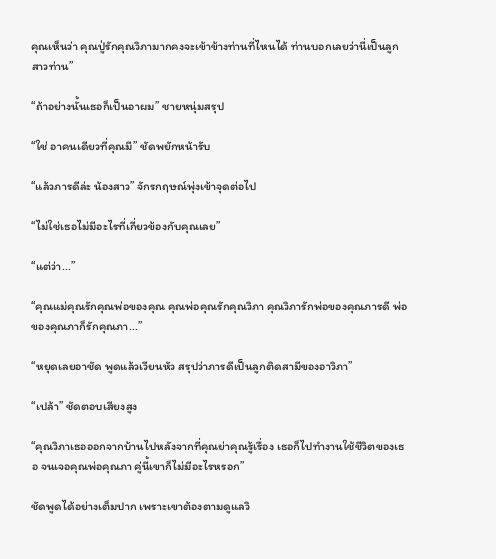คุณเห็นว่า คุณปู่รักคุณวิภามากคงจะเข้าข้างท่านที่ไหนได้ ท่านบอกเลยว่านี่เป็นลูกสาวท่าน”

“ถ้าอย่างนั้นเธอก็เป็นอาผม” ชายหนุ่มสรุป

“ใช่ อาคนเดียวที่คุณมี” ชัดพยักหน้ารับ

“แล้วภารดีล่ะ น้องสาว” จักรกฤษณ์พุ่งเข้าจุดต่อไป

“ไม่ใช่เธอไม่มีอะไรที่เกี่ยวข้องกับคุณเลย”

“แต่ว่า...”

“คุณแม่คุณรักคุณพ่อของคุณ คุณพ่อคุณรักคุณวิภา คุณวิภารักพ่อของคุณภารดี พ่อของคุณภาก็รักคุณภา...”

“หยุดเลยอาชัด พูดแล้วเวียนหัว สรุปว่าภารดีเป็นลูกติดสามีของอาวิภา”

“เปล้า” ชัดตอบเสียงสูง

“คุณวิภาเธอออกจากบ้านไปหลังจากที่คุณย่าคุณรู้เรื่อง เธอก็ไปทำงานใช้ชีวิตของเธอ จนเจอคุณพ่อคุณภา คู่นี้เขาก็ไม่มีอะไรหรอก”

ชัดพูดได้อย่างเต็มปาก เพราะเขาต้องตามดูแลวิ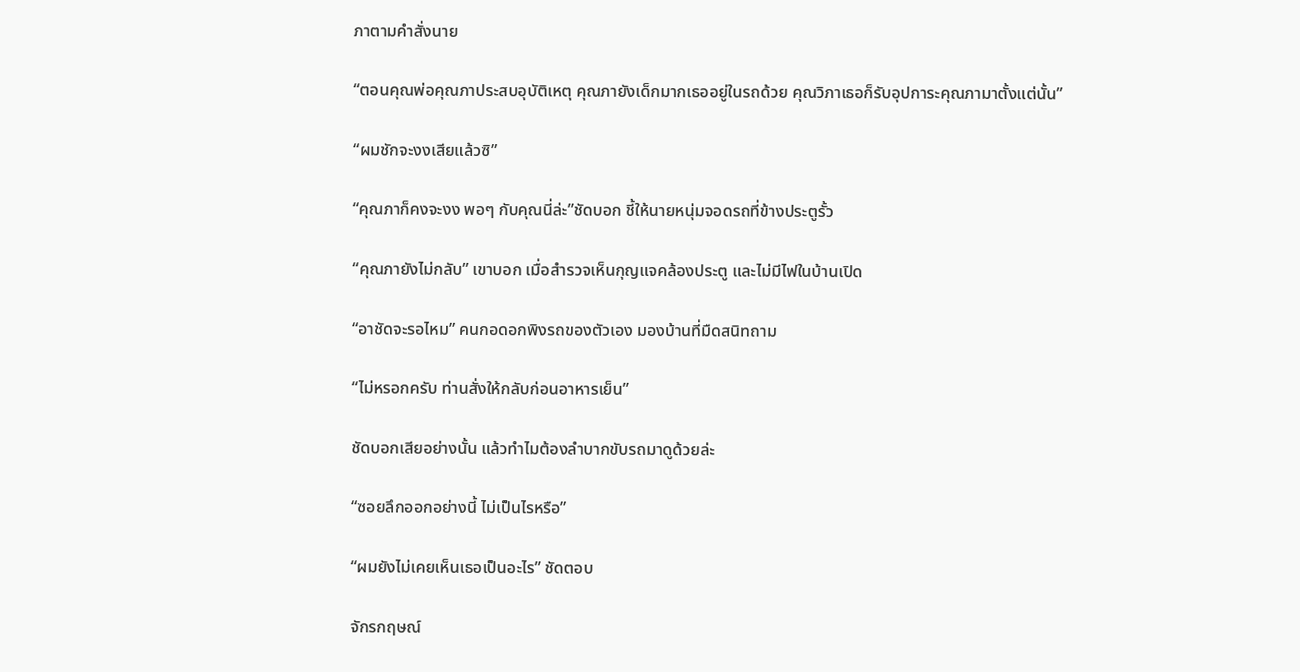ภาตามคำสั่งนาย

“ตอนคุณพ่อคุณภาประสบอุบัติเหตุ คุณภายังเด็กมากเธออยู่ในรถด้วย คุณวิภาเธอก็รับอุปการะคุณภามาตั้งแต่นั้น”

“ผมชักจะงงเสียแล้วซิ”

“คุณภาก็คงจะงง พอๆ กับคุณนี่ล่ะ”ชัดบอก ชี้ให้นายหนุ่มจอดรถที่ข้างประตูรั้ว

“คุณภายังไม่กลับ” เขาบอก เมื่อสำรวจเห็นกุญแจคล้องประตู และไม่มีไฟในบ้านเปิด

“อาชัดจะรอไหม” คนกอดอกพิงรถของตัวเอง มองบ้านที่มืดสนิทถาม

“ไม่หรอกครับ ท่านสั่งให้กลับก่อนอาหารเย็น”

ชัดบอกเสียอย่างนั้น แล้วทำไมต้องลำบากขับรถมาดูด้วยล่ะ

“ซอยลึกออกอย่างนี้ ไม่เป็นไรหรือ”

“ผมยังไม่เคยเห็นเธอเป็นอะไร” ชัดตอบ

จักรกฤษณ์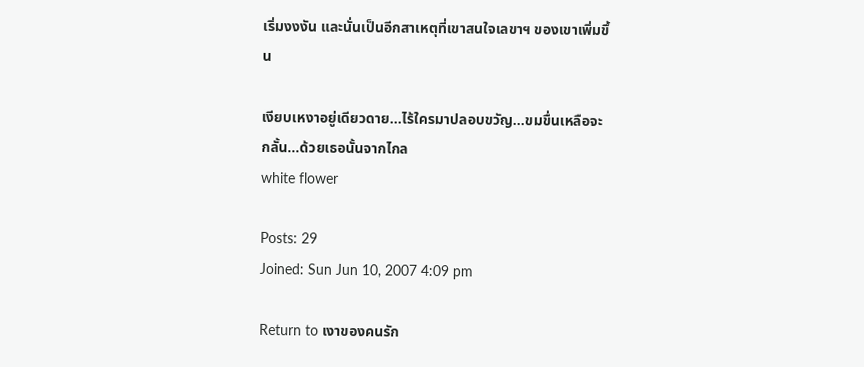เริ่มงงงัน และนั่นเป็นอีกสาเหตุที่เขาสนใจเลขาฯ ของเขาเพิ่มขึ้น

เงียบเหงาอยู่เดียวดาย...ไร้ใครมาปลอบขวัญ...ขมขื่นเหลือจะกลั้น...ด้วยเธอนั้นจากไกล
white flower

Posts: 29
Joined: Sun Jun 10, 2007 4:09 pm

Return to เงาของคนรัก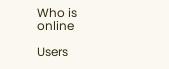Who is online

Users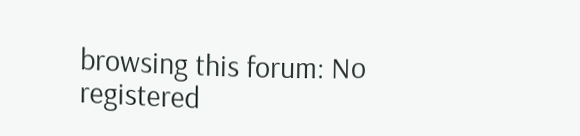browsing this forum: No registered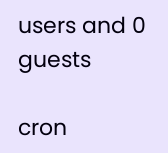users and 0 guests

cron